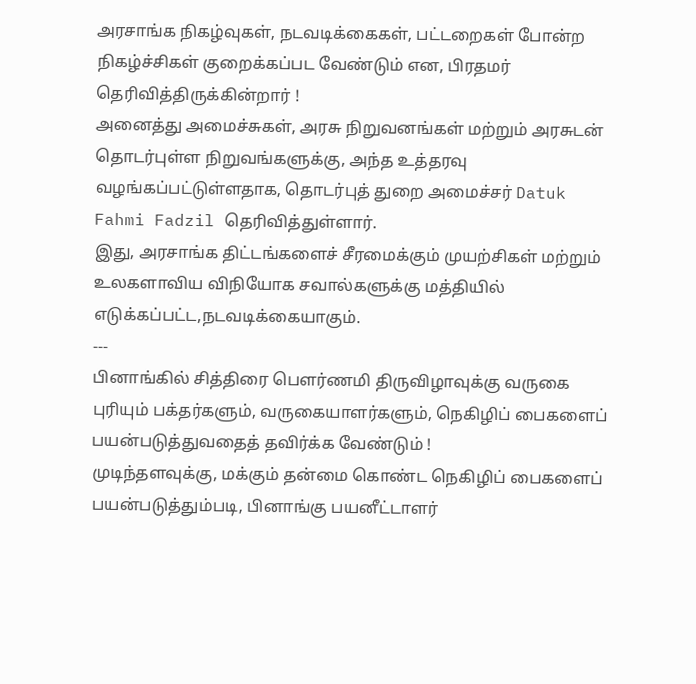அரசாங்க நிகழ்வுகள், நடவடிக்கைகள், பட்டறைகள் போன்ற நிகழ்ச்சிகள் குறைக்கப்பட வேண்டும் என, பிரதமர் தெரிவித்திருக்கின்றார் !
அனைத்து அமைச்சுகள், அரசு நிறுவனங்கள் மற்றும் அரசுடன் தொடர்புள்ள நிறுவங்களுக்கு, அந்த உத்தரவு வழங்கப்பட்டுள்ளதாக, தொடர்புத் துறை அமைச்சர் Datuk Fahmi Fadzil தெரிவித்துள்ளார்.
இது, அரசாங்க திட்டங்களைச் சீரமைக்கும் முயற்சிகள் மற்றும் உலகளாவிய விநியோக சவால்களுக்கு மத்தியில் எடுக்கப்பட்ட,நடவடிக்கையாகும்.
---
பினாங்கில் சித்திரை பௌர்ணமி திருவிழாவுக்கு வருகை புரியும் பக்தர்களும், வருகையாளர்களும், நெகிழிப் பைகளைப் பயன்படுத்துவதைத் தவிர்க்க வேண்டும் !
முடிந்தளவுக்கு, மக்கும் தன்மை கொண்ட நெகிழிப் பைகளைப் பயன்படுத்தும்படி, பினாங்கு பயனீட்டாளர்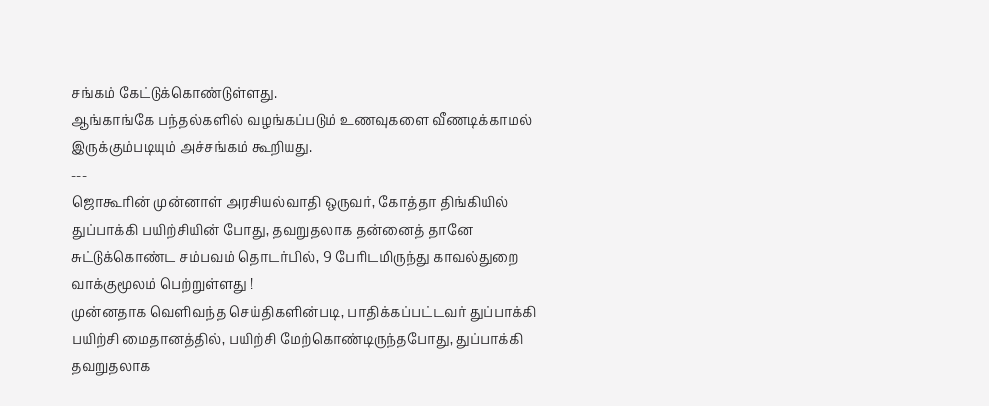சங்கம் கேட்டுக்கொண்டுள்ளது.
ஆங்காங்கே பந்தல்களில் வழங்கப்படும் உணவுகளை வீணடிக்காமல் இருக்கும்படியும் அச்சங்கம் கூறியது.
---
ஜொகூரின் முன்னாள் அரசியல்வாதி ஒருவர், கோத்தா திங்கியில் துப்பாக்கி பயிற்சியின் போது, தவறுதலாக தன்னைத் தானே சுட்டுக்கொண்ட சம்பவம் தொடர்பில், 9 பேரிடமிருந்து காவல்துறை வாக்குமூலம் பெற்றுள்ளது !
முன்னதாக வெளிவந்த செய்திகளின்படி, பாதிக்கப்பட்டவர் துப்பாக்கி பயிற்சி மைதானத்தில், பயிற்சி மேற்கொண்டிருந்தபோது, துப்பாக்கி தவறுதலாக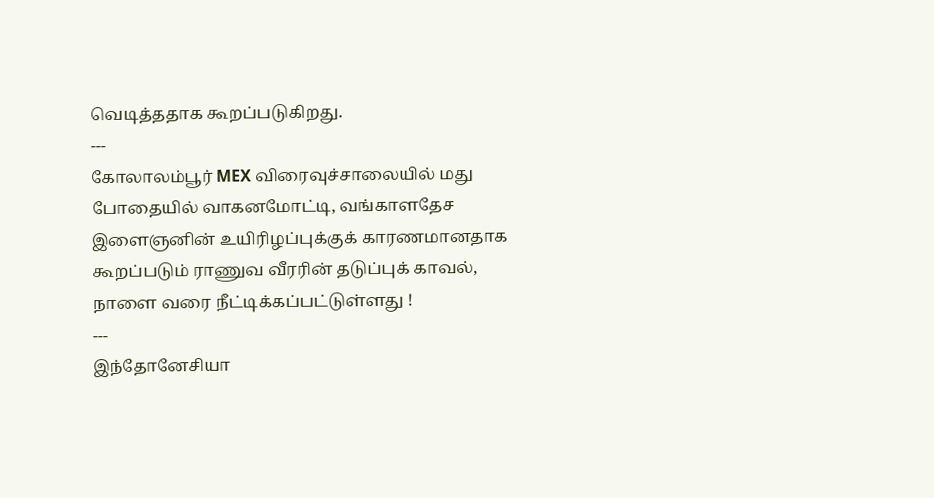வெடித்ததாக கூறப்படுகிறது.
---
கோலாலம்பூர் MEX விரைவுச்சாலையில் மது போதையில் வாகனமோட்டி, வங்காளதேச இளைஞனின் உயிரிழப்புக்குக் காரணமானதாக கூறப்படும் ராணுவ வீரரின் தடுப்புக் காவல், நாளை வரை நீட்டிக்கப்பட்டுள்ளது !
---
இந்தோனேசியா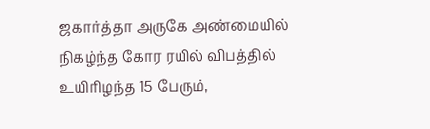ஜகார்த்தா அருகே அண்மையில் நிகழ்ந்த கோர ரயில் விபத்தில் உயிரிழந்த 15 பேரும்,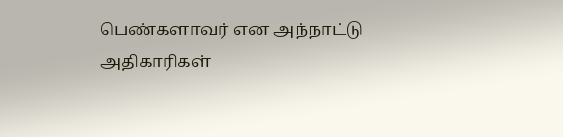பெண்களாவர் என அந்நாட்டு அதிகாரிகள்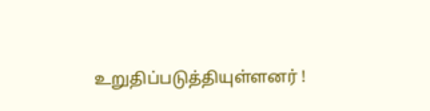உறுதிப்படுத்தியுள்ளனர் !